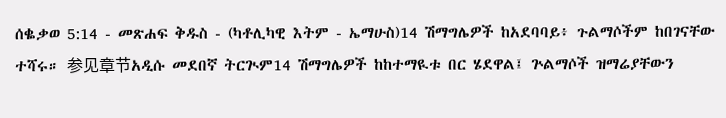ሰቈቃወ 5:14 - መጽሐፍ ቅዱስ - (ካቶሊካዊ እትም - ኤማሁስ)14 ሽማግሌዎች ከአደባባይ፥ ጉልማሶችም ከበገናቸው ተሻሩ። 参见章节አዲሱ መደበኛ ትርጒም14 ሽማግሌዎች ከከተማዪቱ በር ሄደዋል፤ ጕልማሶች ዝማሬያቸውን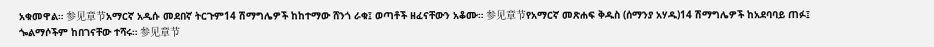አቁመዋል። 参见章节አማርኛ አዲሱ መደበኛ ትርጉም14 ሽማግሌዎች ከከተማው ሸንጎ ራቁ፤ ወጣቶች ዘፈናቸውን አቆሙ። 参见章节የአማርኛ መጽሐፍ ቅዱስ (ሰማንያ አሃዱ)14 ሽማግሌዎች ከአደባባይ ጠፉ፤ ጐልማሶችም ከበገናቸው ተሻሩ። 参见章节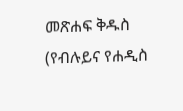መጽሐፍ ቅዱስ (የብሉይና የሐዲስ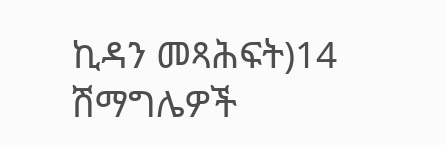ኪዳን መጻሕፍት)14 ሽማግሌዎች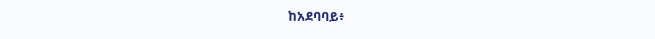ከአደባባይ፥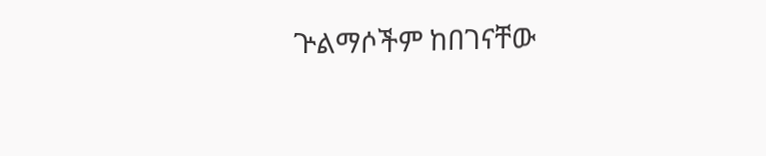ጕልማሶችም ከበገናቸው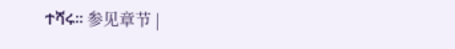ተሻሩ። 参见章节 |